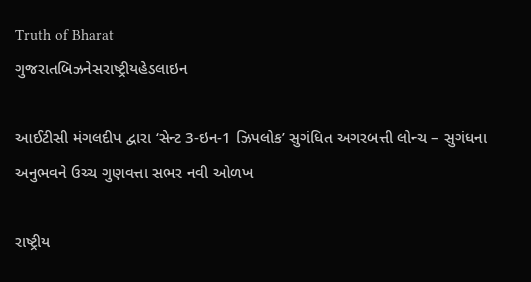Truth of Bharat
ગુજરાતબિઝનેસરાષ્ટ્રીયહેડલાઇન

આઈટીસી મંગલદીપ દ્વારા ‘સેન્ટ 3-ઇન-1 ઝિપલોક’ સુગંધિત અગરબત્તી લોન્ચ – સુગંધના અનુભવને ઉચ્ચ ગુણવત્તા સભર નવી ઓળખ

રાષ્ટ્રીય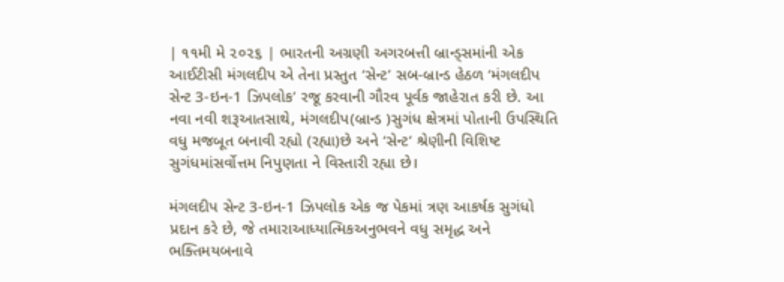| ૧૧મી મે ૨૦૨૬ | ભારતની અગ્રણી અગરબત્તી બ્રાન્ડ્સમાંની એક આઈટીસી મંગલદીપ એ તેના પ્રસ્તુત ‘સેન્ટ’ સબ-બ્રાન્ડ હેઠળ ‘મંગલદીપ સેન્ટ 3-ઇન-1 ઝિપલોક’ રજૂ કરવાની ગૌરવ પૂર્વક જાહેરાત કરી છે. આ નવા નવી શરૂઆતસાથે, મંગલદીપ(બ્રાન્ડ )સુગંધ ક્ષેત્રમાં પોતાની ઉપસ્થિતિ વધુ મજબૂત બનાવી રહ્યો (રહ્યા)છે અને ‘સેન્ટ’ શ્રેણીની વિશિષ્ટ સુગંધમાંસર્વોત્તમ નિપુણતા ને વિસ્તારી રહ્યા છે।

મંગલદીપ સેન્ટ 3-ઇન-1 ઝિપલોક એક જ પેકમાં ત્રણ આકર્ષક સુગંધો પ્રદાન કરે છે, જે તમારાઆધ્યાત્મિકઅનુભવને વધુ સમૃદ્ધ અને ભક્તિમયબનાવે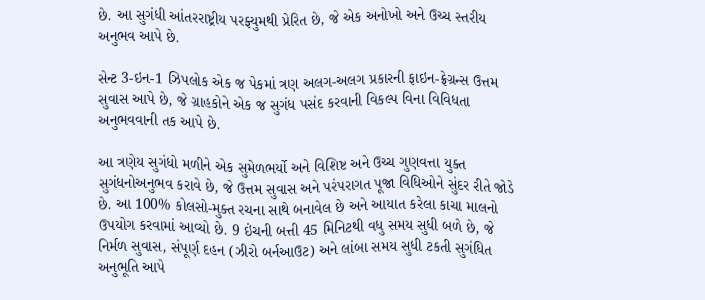છે. આ સુગંધી આંતરરાષ્ટ્રીય પરફ્યુમથી પ્રેરિત છે, જે એક અનોખો અને ઉચ્ચ સ્તરીય અનુભવ આપે છે.

સેન્ટ 3-ઇન-1 ઝિપલોક એક જ પેકમાં ત્રણ અલગ-અલગ પ્રકારની ફાઇન-ફ્રેગ્રન્સ ઉત્તમ સુવાસ આપે છે, જે ગ્રાહકોને એક જ સુગંધ પસંદ કરવાની વિકલ્પ વિના વિવિધતા અનુભવવાની તક આપે છે.

આ ત્રણેય સુગંધો મળીને એક સુમેળભર્યો અને વિશિષ્ટ અને ઉચ્ચ ગુણવત્તા યુક્ત સુગંધનોઅનુભવ કરાવે છે, જે ઉત્તમ સુવાસ અને પરંપરાગત પૂજા વિધિઓને સુંદર રીતે જોડે છે. આ 100% કોલસો-મુક્ત રચના સાથે બનાવેલ છે અને આયાત કરેલા કાચા માલનો ઉપયોગ કરવામાં આવ્યો છે. 9 ઇંચની બત્તી 45 મિનિટથી વધુ સમય સુધી બળે છે, જે નિર્મળ સુવાસ, સંપૂર્ણ દહન (ઝીરો બર્નઆઉટ) અને લાંબા સમય સુધી ટકતી સુગંધિત અનુભૂતિ આપે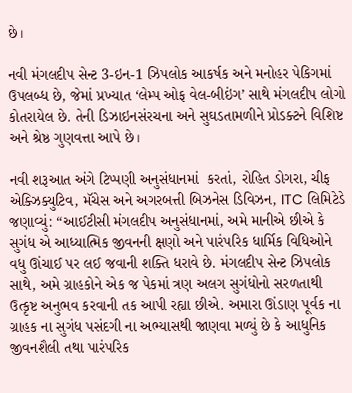છે।

નવી મંગલદીપ સેન્ટ 3-ઇન-1 ઝિપલોક આકર્ષક અને મનોહર પેકિગમાં ઉપલબ્ધ છે, જેમાં પ્રખ્યાત ‘લેમ્પ ઓફ વેલ-બીઇંગ’ સાથે મંગલદીપ લોગો કોતરાયેલ છે. તેની ડિઝાઇનસંરચના અને સુઘડતામળીને પ્રોડક્ટને વિશિષ્ટ અને શ્રેષ્ઠ ગુણવત્તા આપે છે।

નવી શરૂઆત અંગે ટિપ્પણી અનુસંધાનમાં  કરતાં, રોહિત ડોગરા, ચીફ એક્ઝિક્યુટિવ, મૅચેસ અને અગરબત્તી બિઝનેસ ડિવિઝન, ITC લિમિટેડે જણાવ્યું: “આઈટીસી મંગલદીપ અનુસંધાનમાં, અમે માનીએ છીએ કે સુગંધ એ આધ્યાત્મિક જીવનની ક્ષણો અને પારંપરિક ધાર્મિક વિધિઓને વધુ ઊંચાઈ પર લઈ જવાની શક્તિ ધરાવે છે. મંગલદીપ સેન્ટ ઝિપલોક સાથે, અમે ગ્રાહકોને એક જ પેકમાં ત્રણ અલગ સુગંધોનો સરળતાથી ઉત્કૃષ્ટ અનુભવ કરવાની તક આપી રહ્યા છીએ. અમારા ઊંડાણ પૂર્વક ના ગ્રાહક ના સુગંધ પસંદગી ના અભ્યાસથી જાણવા મળ્યું છે કે આધુનિક જીવનશૈલી તથા પારંપરિક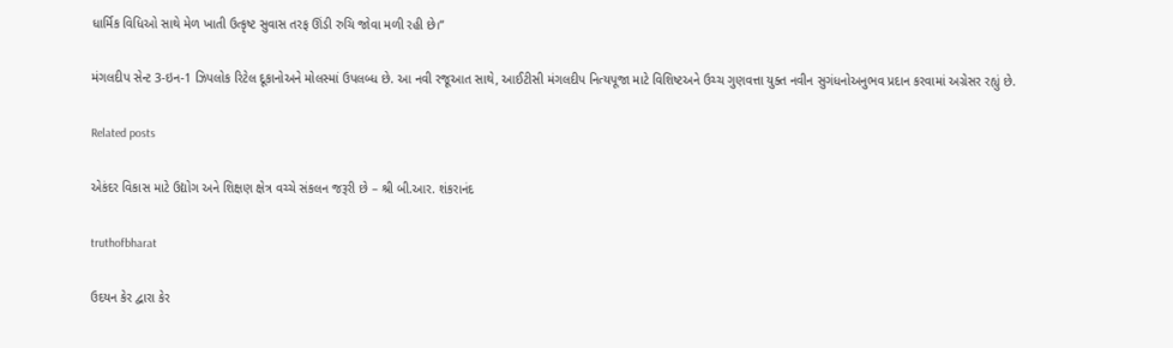ધાર્મિક વિધિઓ સાથે મેળ ખાતી ઉત્કૃષ્ટ સુવાસ તરફ ઊંડી રુચિ જોવા મળી રહી છે।”

મંગલદીપ સેન્ટ 3-ઇન-1 ઝિપલોક રિટેલ દૂકાનોઅને મોલસ્માં ઉપલબ્ધ છે. આ નવી રજૂઆત સાથે, આઈટીસી મંગલદીપ નિત્યપૂજા માટે વિશિષ્ટઅને ઉચ્ચ ગુણવત્તા યુક્ત નવીન સુગંધનોઅનુભવ પ્રદાન કરવામાં અગ્રેસર રહ્યું છે.

Related posts

એકંદર વિકાસ માટે ઉદ્યોગ અને શિક્ષણ ક્ષેત્ર વચ્ચે સંકલન જરૂરી છે – શ્રી બી.આર. શંકરાનંદ

truthofbharat

ઉદયન કેર દ્વારા કેર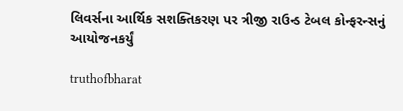લિવર્સના આર્થિક સશક્તિકરણ પર ત્રીજી રાઉન્ડ ટેબલ કોન્ફરન્સનું આયોજનકર્યું

truthofbharat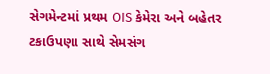સેગમેન્ટમાં પ્રથમ OIS કેમેરા અને બહેતર ટકાઉપણા સાથે સેમસંગ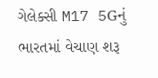ગેલેક્સી M17 5Gનું ભારતમાં વેચાણ શરૂ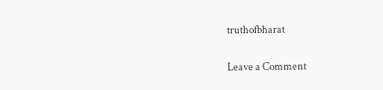truthofbharat

Leave a Comment